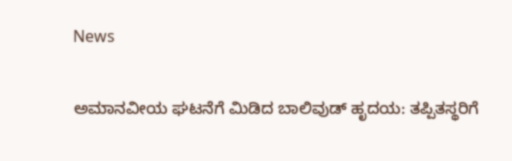News

ಅಮಾನವೀಯ ಘಟನೆಗೆ ಮಿಡಿದ ಬಾಲಿವುಡ್ ಹೃದಯ: ತಪ್ಪಿತಸ್ಥರಿಗೆ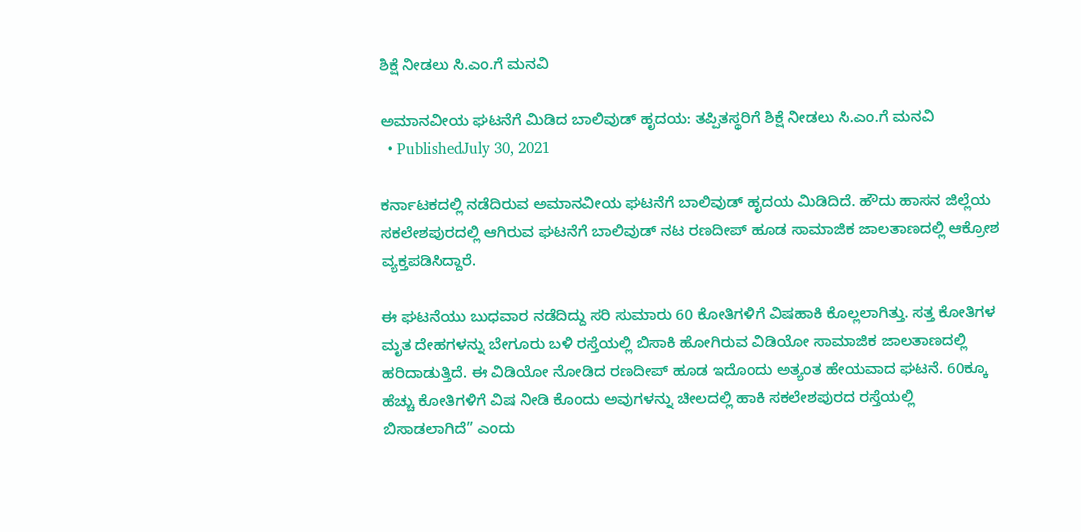ಶಿಕ್ಷೆ ನೀಡಲು ಸಿ.ಎಂ.ಗೆ ಮನವಿ

ಅಮಾನವೀಯ ಘಟನೆಗೆ ಮಿಡಿದ ಬಾಲಿವುಡ್ ಹೃದಯ: ತಪ್ಪಿತಸ್ಥರಿಗೆ ಶಿಕ್ಷೆ ನೀಡಲು ಸಿ.ಎಂ.ಗೆ ಮನವಿ
  • PublishedJuly 30, 2021

ಕರ್ನಾಟಕದಲ್ಲಿ ನಡೆದಿರುವ ಅಮಾನವೀಯ ಘಟನೆಗೆ ಬಾಲಿವುಡ್ ಹೃದಯ ಮಿಡಿದಿದೆ. ಹೌದು ಹಾಸನ ಜಿಲ್ಲೆಯ ಸಕಲೇಶಪುರದಲ್ಲಿ ಆಗಿರುವ ಘಟನೆಗೆ ಬಾಲಿವುಡ್ ನಟ ರಣದೀಪ್ ಹೂಡ ಸಾಮಾಜಿಕ ಜಾಲತಾಣದಲ್ಲಿ ಆಕ್ರೋಶ ವ್ಯಕ್ತಪಡಿಸಿದ್ದಾರೆ.

ಈ ಘಟನೆಯು ಬುಧವಾರ ನಡೆದಿದ್ದು ಸರಿ ಸುಮಾರು 60 ಕೋತಿಗಳಿಗೆ ವಿಷಹಾಕಿ ಕೊಲ್ಲಲಾಗಿತ್ತು. ಸತ್ತ ಕೋತಿಗಳ ಮೃತ ದೇಹಗಳನ್ನು ಬೇಗೂರು ಬಳಿ ರಸ್ತೆಯಲ್ಲಿ ಬಿಸಾಕಿ ಹೋಗಿರುವ ವಿಡಿಯೋ ಸಾಮಾಜಿಕ ಜಾಲತಾಣದಲ್ಲಿ ಹರಿದಾಡುತ್ತಿದೆ. ಈ ವಿಡಿಯೋ ನೋಡಿದ ರಣದೀಪ್ ಹೂಡ ಇದೊಂದು ಅತ್ಯಂತ ಹೇಯವಾದ ಘಟನೆ. 60ಕ್ಕೂ ಹೆಚ್ಚು ಕೋತಿಗಳಿಗೆ ವಿಷ ನೀಡಿ ಕೊಂದು ಅವುಗಳನ್ನು ಚೀಲದಲ್ಲಿ ಹಾಕಿ ಸಕಲೇಶಪುರದ ರಸ್ತೆಯಲ್ಲಿ ಬಿಸಾಡಲಾಗಿದೆ” ಎಂದು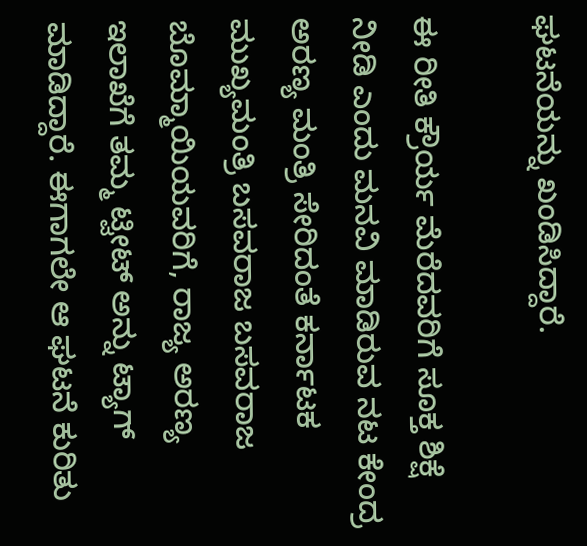ಘಟನೆಯನ್ನು ಖಂಡಿಸಿದ್ದಾರೆ.

ಈ ರೀತಿ ಕ್ರೌರ್ಯ ಮೆರೆದವರಿಗೆ ಸೂಕ್ತ ಶಿಕ್ಷೆ ನೀಡಿ ಎಂದು ಮನವಿ ಮಾಡಿರುವ ನಟ ಕೇಂದ್ರ ಅರಣ್ಯ ಮಂತ್ರಿ ಸೇರಿದಂತೆ ಕರ್ನಾಟಕ ಮುಖ್ಯಮಂತ್ರಿ ಬಸವರಾಜ ಬಸವರಾಜ ಬೊಮ್ಮಾಯಿಯವರಿಗೆ, ರಾಜ್ಯ ಅರಣ್ಯ ಇಲಾಖೆಗೆ ತಮ್ಮ ಟ್ವೀಟ್ ಅನ್ನು ಟ್ಯಾಗ್ ಮಾಡಿದ್ದಾರೆ. ಈಗಾಗಲೇ ಆ ಘಟನೆ ಕುರಿತು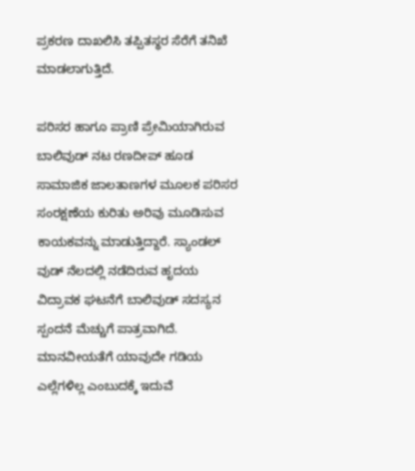ಪ್ರಕರಣ ದಾಖಲಿಸಿ ತಪ್ಪಿತಸ್ಥರ ಸೆರೆಗೆ ತನಿಖೆ ಮಾಡಲಾಗುತ್ತಿದೆ.

ಪರಿಸರ ಹಾಗೂ ಪ್ರಾಣಿ ಪ್ರೇಮಿಯಾಗಿರುವ ಬಾಲಿವುಡ್ ನಟ ರಣದೀಪ್ ಹೂಡ ಸಾಮಾಜಿಕ ಜಾಲತಾಣಗಳ ಮೂಲಕ ಪರಿಸರ ಸಂರಕ್ಷಣೆಯ ಕುರಿತು ಅರಿವು ಮೂಡಿಸುವ ಕಾಯಕವನ್ನು ಮಾಡುತ್ತಿದ್ದಾರೆ. ಸ್ಯಾಂಡಲ್ ವುಡ್ ನೆಲದಲ್ಲಿ ನಡೆದಿರುವ ಹೃದಯ ವಿದ್ರಾವಕ ಘಟನೆಗೆ ಬಾಲಿವುಡ್ ಸದಸ್ಯನ ಸ್ಪಂದನೆ ಮೆಚ್ಚುಗೆ ಪಾತ್ರವಾಗಿದೆ. ಮಾನವೀಯತೆಗೆ ಯಾವುದೇ ಗಡಿಯ ಎಲ್ಲೆಗಳಿಲ್ಲ ಎಂಬುದಕ್ಕೆ ಇದುವೆ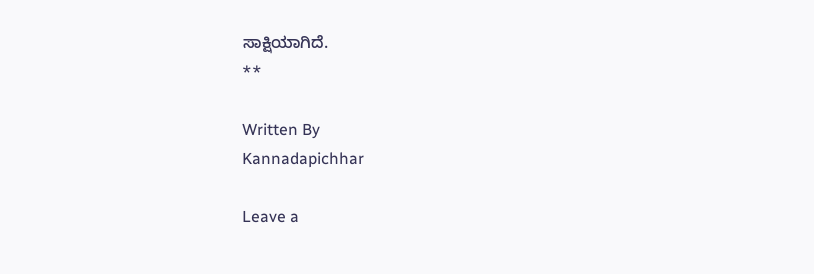ಸಾಕ್ಷಿಯಾಗಿದೆ.
**

Written By
Kannadapichhar

Leave a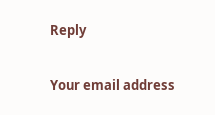Reply

Your email address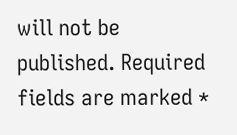will not be published. Required fields are marked *